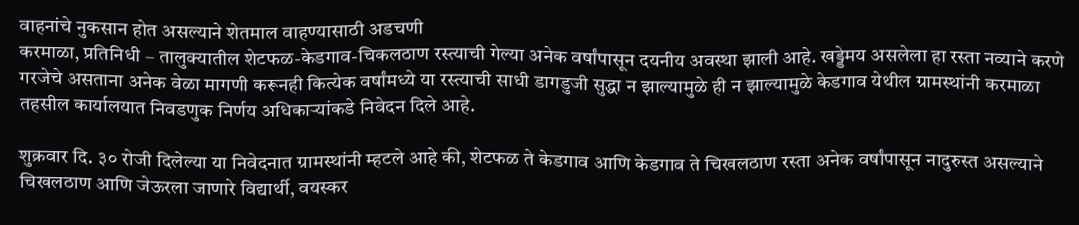वाहनांचे नुकसान होत असल्याने शेतमाल वाहण्यासाठी अडचणी
करमाळा, प्रतिनिधी – तालुक्यातील शेटफळ-केडगाव-चिकलठाण रस्त्याची गेल्या अनेक वर्षांपासून दयनीय अवस्था झाली आहे. खड्डेमय असलेला हा रस्ता नव्याने करणे गरजेचे असताना अनेक वेळा मागणी करूनही कित्येक वर्षांमध्ये या रस्त्याची साधी डागडुजी सुद्धा न झाल्यामुळे ही न झाल्यामुळे केडगाव येथील ग्रामस्थांनी करमाळा तहसील कार्यालयात निवडणुक निर्णय अधिकाऱ्यांकडे निवेदन दिले आहे.

शुक्रवार दि. ३० रोजी दिलेल्या या निवेदनात ग्रामस्थांनी म्हटले आहे की, शेटफळ ते केडगाव आणि केडगाव ते चिखलठाण रस्ता अनेक वर्षांपासून नादुरुस्त असल्याने चिखलठाण आणि जेऊरला जाणारे विद्यार्थी, वयस्कर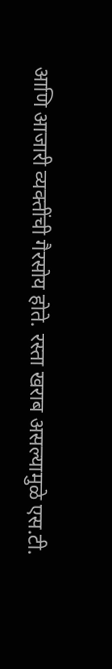आणि आजारी व्यक्तींची गैरसोय होते. रस्ता खराब असल्यामुळे एस.टी.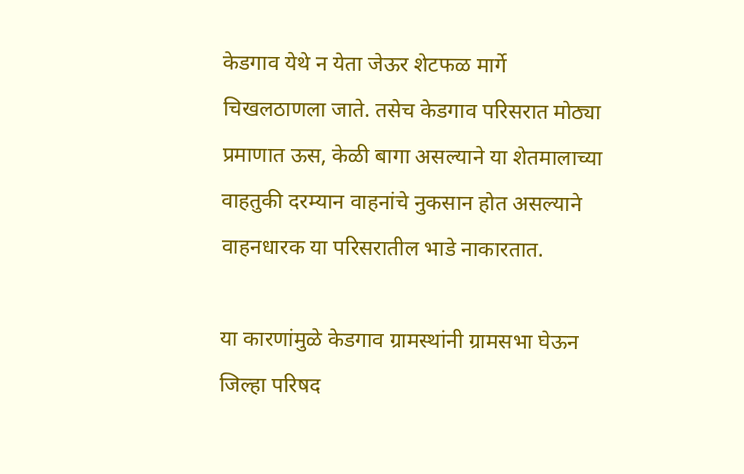केडगाव येथे न येता जेऊर शेटफळ मार्गे चिखलठाणला जाते. तसेच केडगाव परिसरात मोठ्या प्रमाणात ऊस, केळी बागा असल्याने या शेतमालाच्या वाहतुकी दरम्यान वाहनांचे नुकसान होत असल्याने वाहनधारक या परिसरातील भाडे नाकारतात.

या कारणांमुळे केडगाव ग्रामस्थांनी ग्रामसभा घेऊन जिल्हा परिषद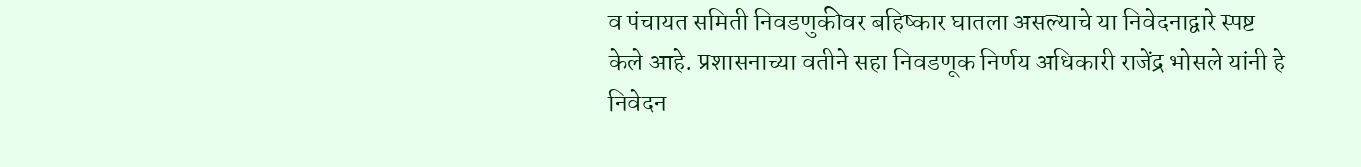व पंचायत समिती निवडणुकीवर बहिष्कार घातला असल्याचे या निवेदनाद्वारे स्पष्ट केले आहे. प्रशासनाच्या वतीने सहा निवडणूक निर्णय अधिकारी राजेंद्र भोसले यांनी हे निवेदन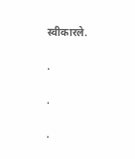स्वीकारले.

.

.

.